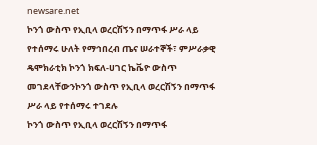newsare.net
ኮንጎ ውስጥ የኢቢላ ወረርሽኝን በማጥፋ ሥራ ላይ የተሰማሩ ሁለት የማኅበረብ ጤና ሠራተኞች፣ ምሥራቃዊ ዴሞክራቲክ ኮንጎ ክፍለ-ሀገር ኬቬዮ ውስጥ መገደላቸውንኮንጎ ውስጥ የኢቢላ ወረርሽኝን በማጥፋ ሥራ ላይ የተሰማሩ ተገደሉ
ኮንጎ ውስጥ የኢቢላ ወረርሽኝን በማጥፋ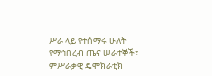ሥራ ላይ የተሰማሩ ሁለት የማኅበረብ ጤና ሠራተኞች፣ ምሥራቃዊ ዴሞክራቲክ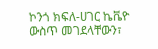ኮንጎ ክፍለ-ሀገር ኬቬዮ ውስጥ መገደላቸውን፣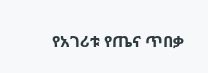የአገሪቱ የጤና ጥበቃ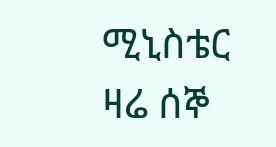ሚኒስቴር ዛሬ ሰኞ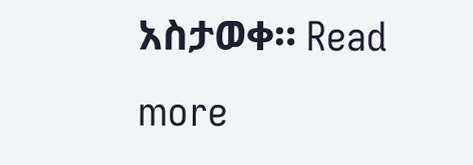አስታወቀ። Read more